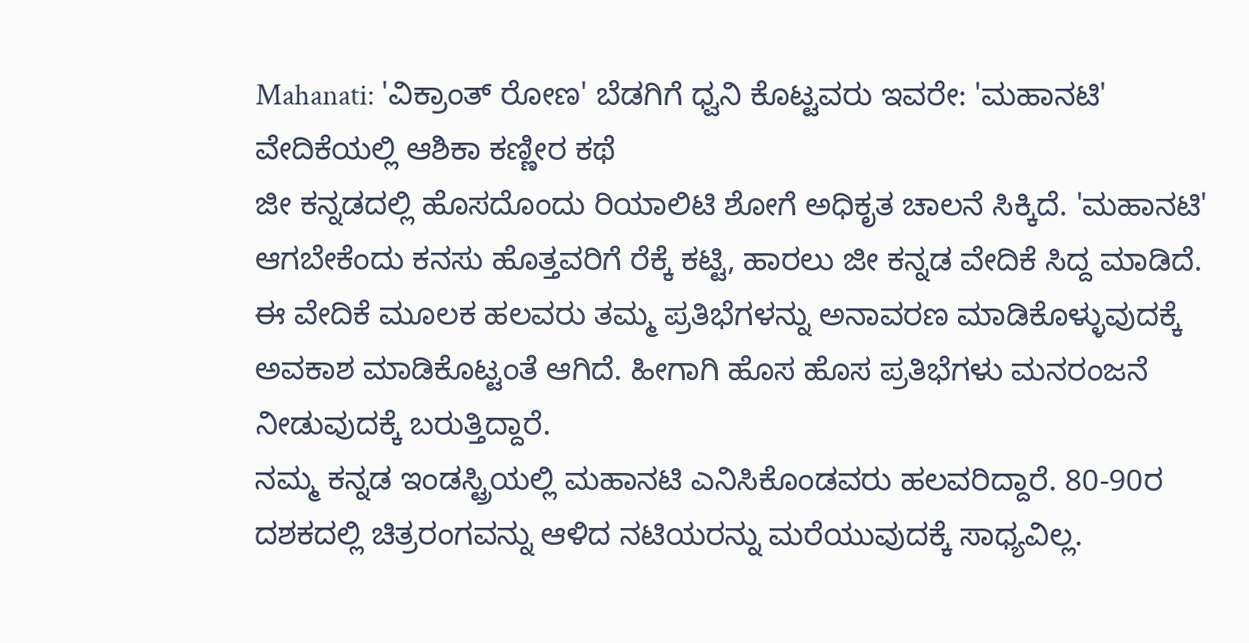Mahanati: 'ವಿಕ್ರಾಂತ್ ರೋಣ' ಬೆಡಗಿಗೆ ಧ್ವನಿ ಕೊಟ್ಟವರು ಇವರೇ: 'ಮಹಾನಟಿ' ವೇದಿಕೆಯಲ್ಲಿ ಆಶಿಕಾ ಕಣ್ಣೀರ ಕಥೆ
ಜೀ ಕನ್ನಡದಲ್ಲಿ ಹೊಸದೊಂದು ರಿಯಾಲಿಟಿ ಶೋಗೆ ಅಧಿಕೃತ ಚಾಲನೆ ಸಿಕ್ಕಿದೆ. 'ಮಹಾನಟಿ' ಆಗಬೇಕೆಂದು ಕನಸು ಹೊತ್ತವರಿಗೆ ರೆಕ್ಕೆ ಕಟ್ಟಿ, ಹಾರಲು ಜೀ ಕನ್ನಡ ವೇದಿಕೆ ಸಿದ್ದ ಮಾಡಿದೆ. ಈ ವೇದಿಕೆ ಮೂಲಕ ಹಲವರು ತಮ್ಮ ಪ್ರತಿಭೆಗಳನ್ನು ಅನಾವರಣ ಮಾಡಿಕೊಳ್ಳುವುದಕ್ಕೆ ಅವಕಾಶ ಮಾಡಿಕೊಟ್ಟಂತೆ ಆಗಿದೆ. ಹೀಗಾಗಿ ಹೊಸ ಹೊಸ ಪ್ರತಿಭೆಗಳು ಮನರಂಜನೆ ನೀಡುವುದಕ್ಕೆ ಬರುತ್ತಿದ್ದಾರೆ.
ನಮ್ಮ ಕನ್ನಡ ಇಂಡಸ್ಟ್ರಿಯಲ್ಲಿ ಮಹಾನಟಿ ಎನಿಸಿಕೊಂಡವರು ಹಲವರಿದ್ದಾರೆ. 80-90ರ ದಶಕದಲ್ಲಿ ಚಿತ್ರರಂಗವನ್ನು ಆಳಿದ ನಟಿಯರನ್ನು ಮರೆಯುವುದಕ್ಕೆ ಸಾಧ್ಯವಿಲ್ಲ.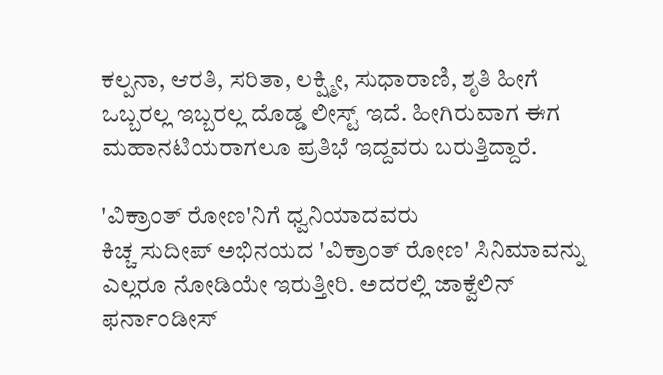ಕಲ್ಪನಾ, ಆರತಿ, ಸರಿತಾ, ಲಕ್ಷ್ಮೀ, ಸುಧಾರಾಣಿ, ಶೃತಿ ಹೀಗೆ ಒಬ್ಬರಲ್ಲ ಇಬ್ಬರಲ್ಲ ದೊಡ್ಡ ಲೀಸ್ಟ್ ಇದೆ. ಹೀಗಿರುವಾಗ ಈಗ ಮಹಾನಟಿಯರಾಗಲೂ ಪ್ರತಿಭೆ ಇದ್ದವರು ಬರುತ್ತಿದ್ದಾರೆ.

'ವಿಕ್ರಾಂತ್ ರೋಣ'ನಿಗೆ ಧ್ವನಿಯಾದವರು
ಕಿಚ್ಚ ಸುದೀಪ್ ಅಭಿನಯದ 'ವಿಕ್ರಾಂತ್ ರೋಣ' ಸಿನಿಮಾವನ್ನು ಎಲ್ಲರೂ ನೋಡಿಯೇ ಇರುತ್ತೀರಿ. ಅದರಲ್ಲಿ ಜಾಕ್ವೆಲಿನ್ ಫರ್ನಾಂಡೀಸ್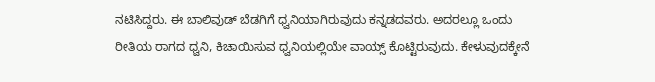ನಟಿಸಿದ್ದರು. ಈ ಬಾಲಿವುಡ್ ಬೆಡಗಿಗೆ ಧ್ವನಿಯಾಗಿರುವುದು ಕನ್ನಡದವರು. ಅದರಲ್ಲೂ ಒಂದು ರೀತಿಯ ರಾಗದ ಧ್ವನಿ, ಕಿಚಾಯಿಸುವ ಧ್ವನಿಯಲ್ಲಿಯೇ ವಾಯ್ಸ್ ಕೊಟ್ಟಿರುವುದು. ಕೇಳುವುದಕ್ಕೇನೆ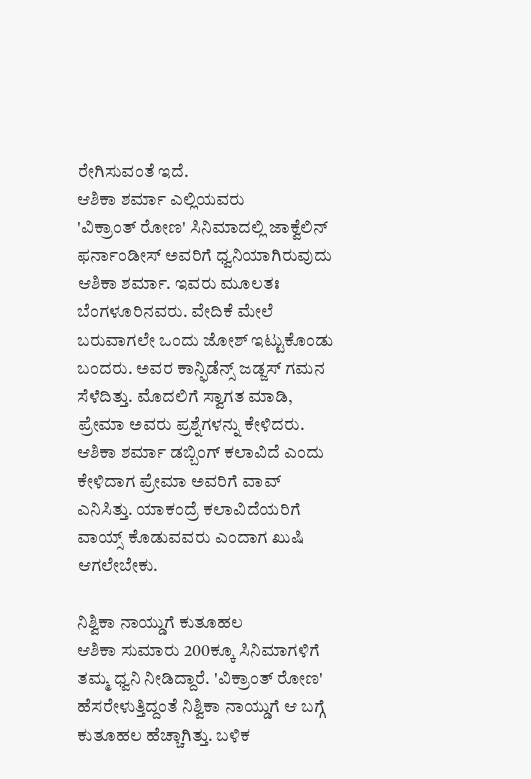ರೇಗಿಸುವಂತೆ ಇದೆ.
ಆಶಿಕಾ ಶರ್ಮಾ ಎಲ್ಲಿಯವರು
'ವಿಕ್ರಾಂತ್ ರೋಣ' ಸಿನಿಮಾದಲ್ಲಿ ಜಾಕ್ವೆಲಿನ್ ಫರ್ನಾಂಡೀಸ್ ಅವರಿಗೆ ಧ್ವನಿಯಾಗಿರುವುದು ಆಶಿಕಾ ಶರ್ಮಾ. ಇವರು ಮೂಲತಃ ಬೆಂಗಳೂರಿನವರು. ವೇದಿಕೆ ಮೇಲೆ ಬರುವಾಗಲೇ ಒಂದು ಜೋಶ್ ಇಟ್ಟುಕೊಂಡು ಬಂದರು. ಅವರ ಕಾನ್ಫಿಡೆನ್ಸ್ ಜಡ್ಜಸ್ ಗಮನ ಸೆಳೆದಿತ್ತು. ಮೊದಲಿಗೆ ಸ್ವಾಗತ ಮಾಡಿ, ಪ್ರೇಮಾ ಅವರು ಪ್ರಶ್ನೆಗಳನ್ನು ಕೇಳಿದರು. ಆಶಿಕಾ ಶರ್ಮಾ ಡಬ್ಬಿಂಗ್ ಕಲಾವಿದೆ ಎಂದು ಕೇಳಿದಾಗ ಪ್ರೇಮಾ ಅವರಿಗೆ ವಾವ್ ಎನಿಸಿತ್ತು. ಯಾಕಂದ್ರೆ ಕಲಾವಿದೆಯರಿಗೆ ವಾಯ್ಸ್ ಕೊಡುವವರು ಎಂದಾಗ ಖುಷಿ ಆಗಲೇಬೇಕು.

ನಿಶ್ವಿಕಾ ನಾಯ್ಡುಗೆ ಕುತೂಹಲ
ಆಶಿಕಾ ಸುಮಾರು 200ಕ್ಕೂ ಸಿನಿಮಾಗಳಿಗೆ ತಮ್ಮ ಧ್ವನಿ ನೀಡಿದ್ದಾರೆ. 'ವಿಕ್ರಾಂತ್ ರೋಣ' ಹೆಸರೇಳುತ್ತಿದ್ದಂತೆ ನಿಶ್ವಿಕಾ ನಾಯ್ಡುಗೆ ಆ ಬಗ್ಗೆ ಕುತೂಹಲ ಹೆಚ್ಚಾಗಿತ್ತು. ಬಳಿಕ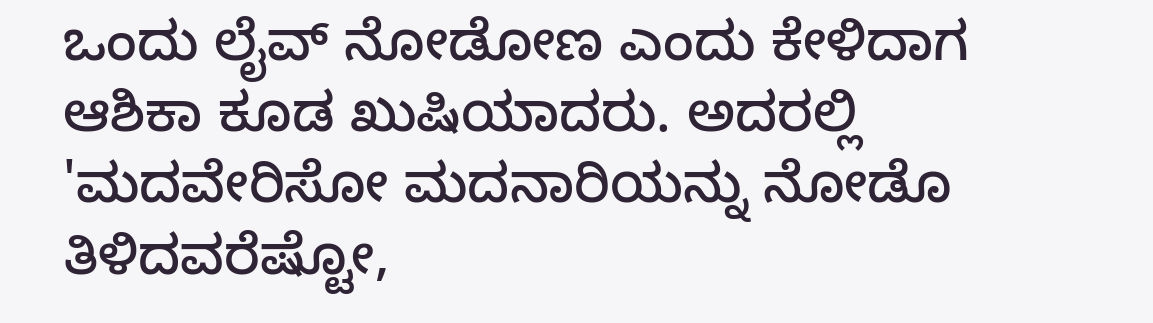ಒಂದು ಲೈವ್ ನೋಡೋಣ ಎಂದು ಕೇಳಿದಾಗ ಆಶಿಕಾ ಕೂಡ ಖುಷಿಯಾದರು. ಅದರಲ್ಲಿ 'ಮದವೇರಿಸೋ ಮದನಾರಿಯನ್ನು ನೋಡೊ ತಿಳಿದವರೆಷ್ಟೋ,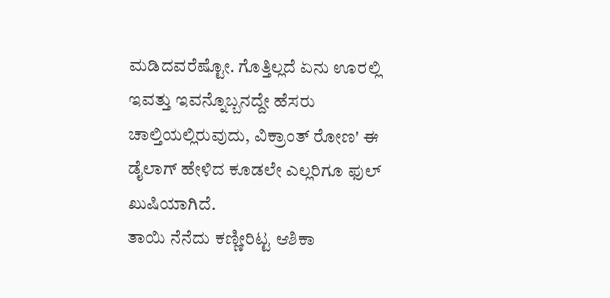ಮಡಿದವರೆಷ್ಟೋ. ಗೊತ್ತಿಲ್ಲದೆ ಏನು ಊರಲ್ಲಿ ಇವತ್ತು ಇವನ್ನೊಬ್ಬನದ್ದೇ ಹೆಸರು ಚಾಲ್ತಿಯಲ್ಲಿರುವುದು, ವಿಕ್ರಾಂತ್ ರೋಣ' ಈ ಡೈಲಾಗ್ ಹೇಳಿದ ಕೂಡಲೇ ಎಲ್ಲರಿಗೂ ಫುಲ್ ಖುಷಿಯಾಗಿದೆ.
ತಾಯಿ ನೆನೆದು ಕಣ್ಣೀರಿಟ್ಟ ಆಶಿಕಾ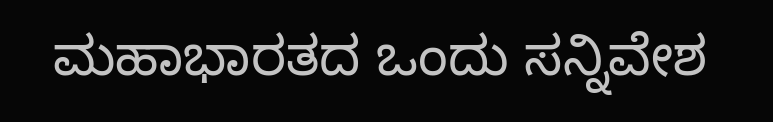ಮಹಾಭಾರತದ ಒಂದು ಸನ್ನಿವೇಶ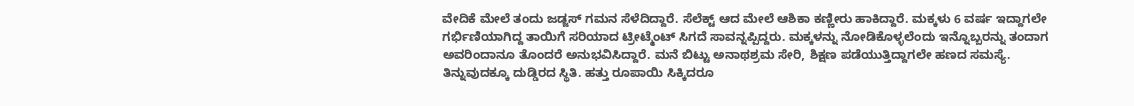ವೇದಿಕೆ ಮೇಲೆ ತಂದು ಜಡ್ಜಸ್ ಗಮನ ಸೆಳೆದಿದ್ದಾರೆ. ಸೆಲೆಕ್ಟ್ ಆದ ಮೇಲೆ ಆಶಿಕಾ ಕಣ್ಣೀರು ಹಾಕಿದ್ದಾರೆ. ಮಕ್ಕಳು 6 ವರ್ಷ ಇದ್ದಾಗಲೇ ಗರ್ಭಿಣಿಯಾಗಿದ್ದ ತಾಯಿಗೆ ಸರಿಯಾದ ಟ್ರೀಟ್ಮೆಂಟ್ ಸಿಗದೆ ಸಾವನ್ನಪ್ಪಿದ್ದರು. ಮಕ್ಕಳನ್ನು ನೋಡಿಕೊಳ್ಳಲೆಂದು ಇನ್ನೊಬ್ಬರನ್ನು ತಂದಾಗ ಅವರಿಂದಾನೂ ತೊಂದರೆ ಅನುಭವಿಸಿದ್ದಾರೆ. ಮನೆ ಬಿಟ್ಟು ಅನಾಥಶ್ರಮ ಸೇರಿ, ಶಿಕ್ಷಣ ಪಡೆಯುತ್ತಿದ್ದಾಗಲೇ ಹಣದ ಸಮಸ್ಯೆ. ತಿನ್ನುವುದಕ್ಕೂ ದುಡ್ಡಿರದ ಸ್ಥಿತಿ. ಹತ್ತು ರೂಪಾಯಿ ಸಿಕ್ಕಿದರೂ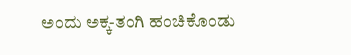ಅಂದು ಅಕ್ಕ-ತಂಗಿ ಹಂಚಿಕೊಂಡು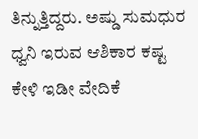ತಿನ್ನುತ್ತಿದ್ದರು. ಅಷ್ಡು ಸುಮಧುರ ಧ್ವನಿ ಇರುವ ಆಶಿಕಾರ ಕಷ್ಟ ಕೇಳಿ ಇಡೀ ವೇದಿಕೆ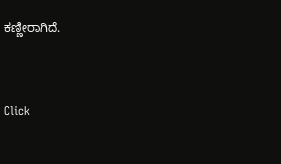ಕಣ್ಣೀರಾಗಿದೆ.


Click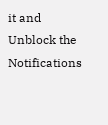it and Unblock the Notifications